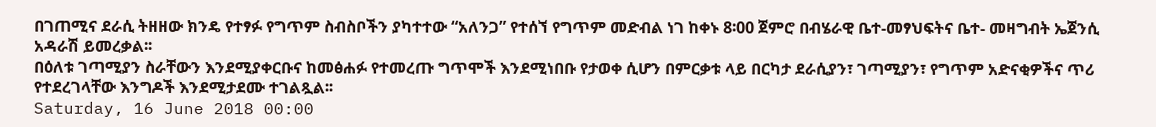በገጠሚና ደራሲ ትዘዘው ክንዴ የተፃፉ የግጥም ስብስቦችን ያካተተው “አለንጋ” የተሰኘ የግጥም መድብል ነገ ከቀኑ 8፡00 ጀምሮ በብሄራዊ ቤተ-መፃህፍትና ቤተ- መዛግብት ኤጀንሲ አዳራሽ ይመረቃል፡፡
በዕለቱ ገጣሚያን ስራቸውን እንደሚያቀርቡና ከመፅሐፉ የተመረጡ ግጥሞች እንደሚነበቡ የታወቀ ሲሆን በምርቃቱ ላይ በርካታ ደራሲያን፣ ገጣሚያን፣ የግጥም አድናቂዎችና ጥሪ የተደረገላቸው እንግዶች እንደሚታደሙ ተገልጿል፡፡
Saturday, 16 June 2018 00:00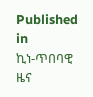Published in
ኪነ-ጥበባዊ ዜና